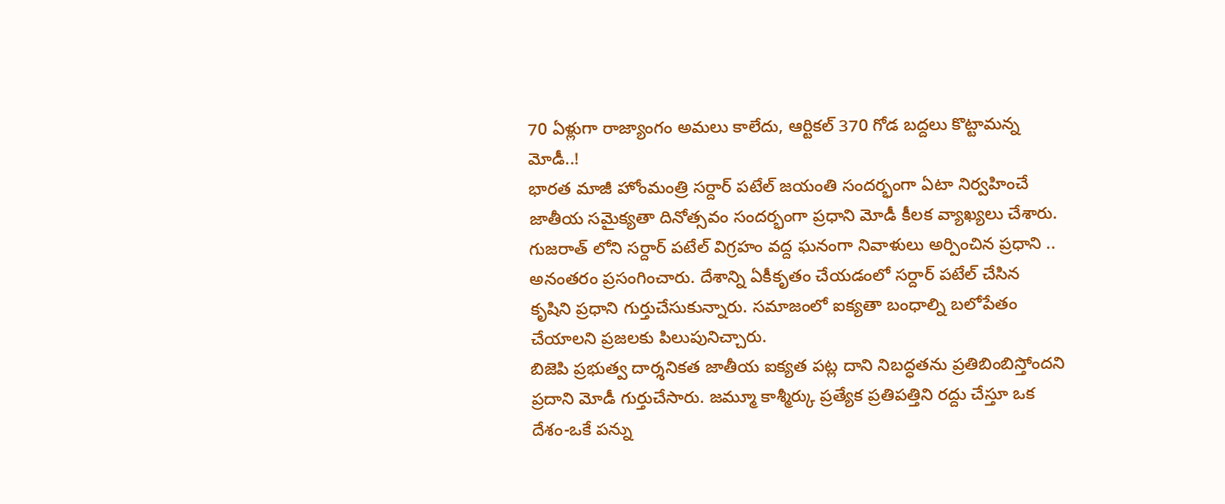70 ఏళ్లుగా రాజ్యాంగం అమలు కాలేదు, ఆర్టికల్ 370 గోడ బద్దలు కొట్టామన్న మోడీ..!
భారత మాజీ హోంమంత్రి సర్దార్ పటేల్ జయంతి సందర్భంగా ఏటా నిర్వహించే జాతీయ సమైక్యతా దినోత్సవం సందర్భంగా ప్రధాని మోడీ కీలక వ్యాఖ్యలు చేశారు. గుజరాత్ లోని సర్దార్ పటేల్ విగ్రహం వద్ద ఘనంగా నివాళులు అర్పించిన ప్రధాని .. అనంతరం ప్రసంగించారు. దేశాన్ని ఏకీకృతం చేయడంలో సర్దార్ పటేల్ చేసిన కృషిని ప్రధాని గుర్తుచేసుకున్నారు. సమాజంలో ఐక్యతా బంధాల్ని బలోపేతం చేయాలని ప్రజలకు పిలుపునిచ్చారు.
బిజెపి ప్రభుత్వ దార్శనికత జాతీయ ఐక్యత పట్ల దాని నిబద్ధతను ప్రతిబింబిస్తోందని ప్రదాని మోడీ గుర్తుచేసారు. జమ్మూ కాశ్మీర్కు ప్రత్యేక ప్రతిపత్తిని రద్దు చేస్తూ ఒక దేశం-ఒకే పన్ను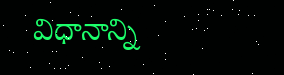విధానాన్ని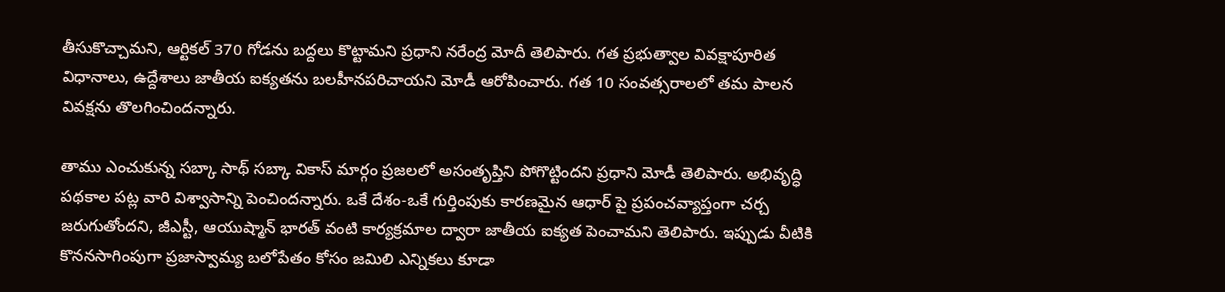తీసుకొచ్చామని, ఆర్టికల్ 370 గోడను బద్దలు కొట్టామని ప్రధాని నరేంద్ర మోదీ తెలిపారు. గత ప్రభుత్వాల వివక్షాపూరిత విధానాలు, ఉద్దేశాలు జాతీయ ఐక్యతను బలహీనపరిచాయని మోడీ ఆరోపించారు. గత 10 సంవత్సరాలలో తమ పాలన వివక్షను తొలగించిందన్నారు.

తాము ఎంచుకున్న సబ్కా సాథ్ సబ్కా వికాస్ మార్గం ప్రజలలో అసంతృప్తిని పోగొట్టిందని ప్రధాని మోడీ తెలిపారు. అభివృద్ధి పథకాల పట్ల వారి విశ్వాసాన్ని పెంచిందన్నారు. ఒకే దేశం-ఒకే గుర్తింపుకు కారణమైన ఆధార్ పై ప్రపంచవ్యాప్తంగా చర్చ జరుగుతోందని, జీఎస్టీ, ఆయుష్మాన్ భారత్ వంటి కార్యక్రమాల ద్వారా జాతీయ ఐక్యత పెంచామని తెలిపారు. ఇప్పుడు వీటికి కొననసాగింపుగా ప్రజాస్వామ్య బలోపేతం కోసం జమిలి ఎన్నికలు కూడా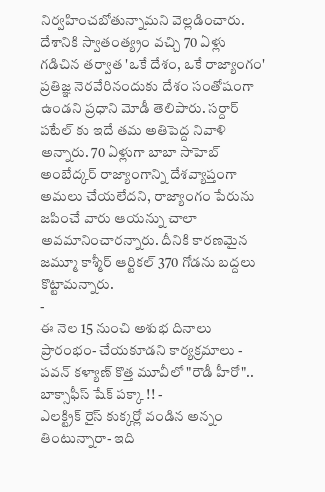నిర్వహించబోతున్నామని వెల్లడించారు.
దేశానికి స్వాతంత్య్రం వచ్చి 70 ఏళ్లు గడిచిన తర్వాత 'ఒకే దేశం, ఒకే రాజ్యాంగం' ప్రతిజ్ఞ నెరవేరినందుకు దేశం సంతోషంగా ఉండని ప్రధాని మోడీ తెలిపారు. సర్దార్ పటేల్ కు ఇదే తమ అతిపెద్ద నివాళి అన్నారు. 70 ఏళ్లుగా బాబా సాహెబ్ అంబేద్కర్ రాజ్యాంగాన్ని దేశవ్యాప్తంగా అమలు చేయలేదని, రాజ్యాంగం పేరును జపించే వారు ఆయన్ను చాలా అవమానించారన్నారు. దీనికి కారణమైన జమ్మూ కాశ్మీర్ ఆర్టికల్ 370 గోడను బద్దలు కొట్టామన్నారు.
-
ఈ నెల 15 నుంచి అశుభ దినాలు ప్రారంభం- చేయకూడని కార్యక్రమాలు -
పవన్ కళ్యాణ్ కొత్త మూవీలో "రౌడీ హీరో".. బాక్సాఫీస్ షేక్ పక్కా !! -
ఎలక్ట్రిక్ రైస్ కుక్కర్లో వండిన అన్నం తింటున్నారా- ఇది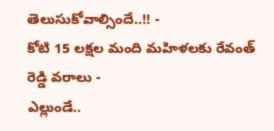తెలుసుకోవాల్సిందే..!! -
కోటి 15 లక్షల మంది మహిళలకు రేవంత్ రెడ్డి వరాలు -
ఎల్లుండే..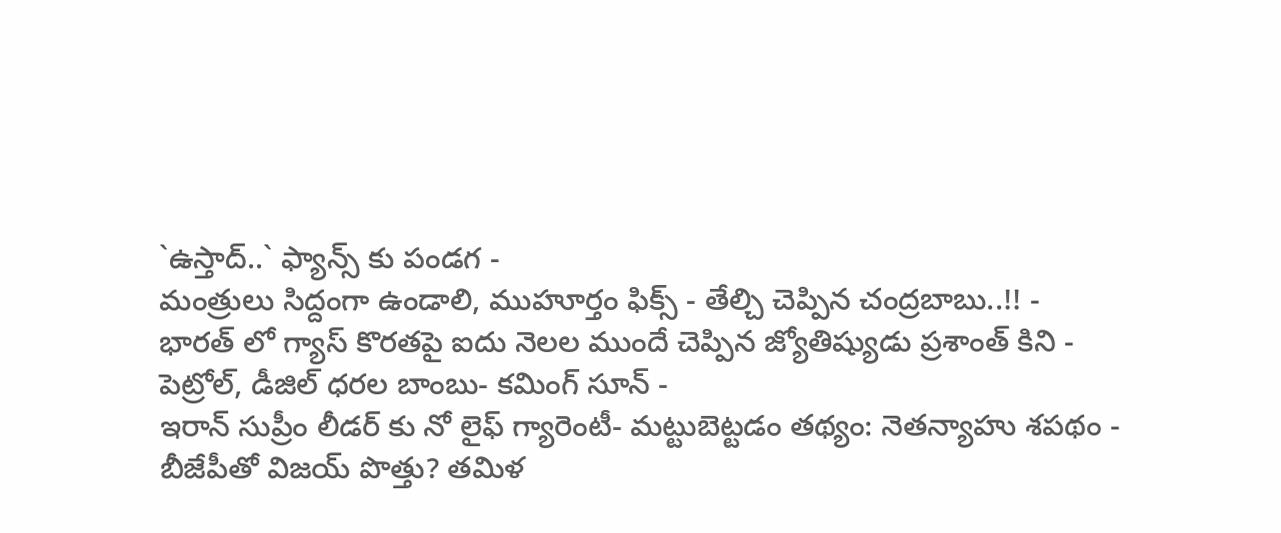`ఉస్తాద్..` ఫ్యాన్స్ కు పండగ -
మంత్రులు సిద్దంగా ఉండాలి, ముహూర్తం ఫిక్స్ - తేల్చి చెప్పిన చంద్రబాబు..!! -
భారత్ లో గ్యాస్ కొరతపై ఐదు నెలల ముందే చెప్పిన జ్యోతిష్యుడు ప్రశాంత్ కిని -
పెట్రోల్, డీజిల్ ధరల బాంబు- కమింగ్ సూన్ -
ఇరాన్ సుప్రీం లీడర్ కు నో లైఫ్ గ్యారెంటీ- మట్టుబెట్టడం తథ్యం: నెతన్యాహు శపథం -
బీజేపీతో విజయ్ పొత్తు? తమిళ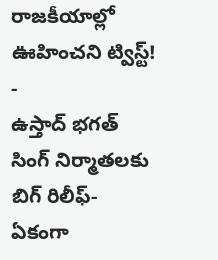రాజకీయాల్లో ఊహించని ట్విస్ట్! -
ఉస్తాద్ భగత్ సింగ్ నిర్మాతలకు బిగ్ రిలీఫ్- ఏకంగా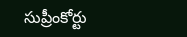సుప్రీంకోర్టు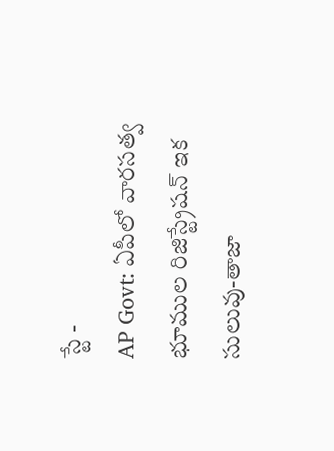స్టే -
AP Govt: ఏపీలో వారసత్వ భూముల రిజిస్ట్రేషన్ ఇక సులువు-తాజా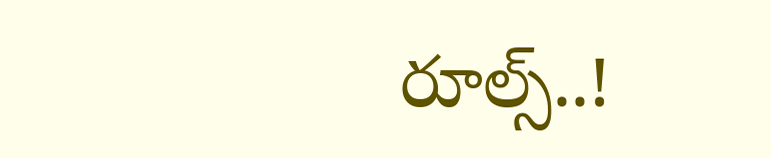రూల్స్..!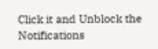Click it and Unblock the Notifications